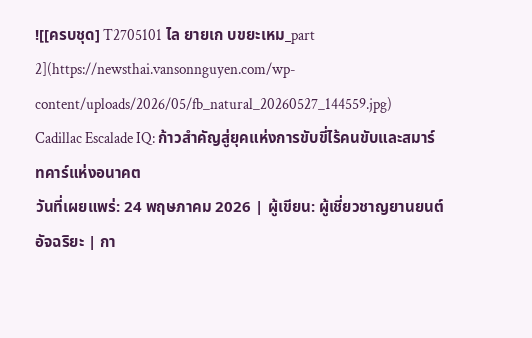![[ครบชุด] T2705101 ไล ยายเก บขยะเหม_part 2](https://newsthai.vansonnguyen.com/wp-content/uploads/2026/05/fb_natural_20260527_144559.jpg)
Cadillac Escalade IQ: ก้าวสำคัญสู่ยุคแห่งการขับขี่ไร้คนขับและสมาร์ทคาร์แห่งอนาคต
วันที่เผยแพร่: 24 พฤษภาคม 2026 | ผู้เขียน: ผู้เชี่ยวชาญยานยนต์อัจฉริยะ | กา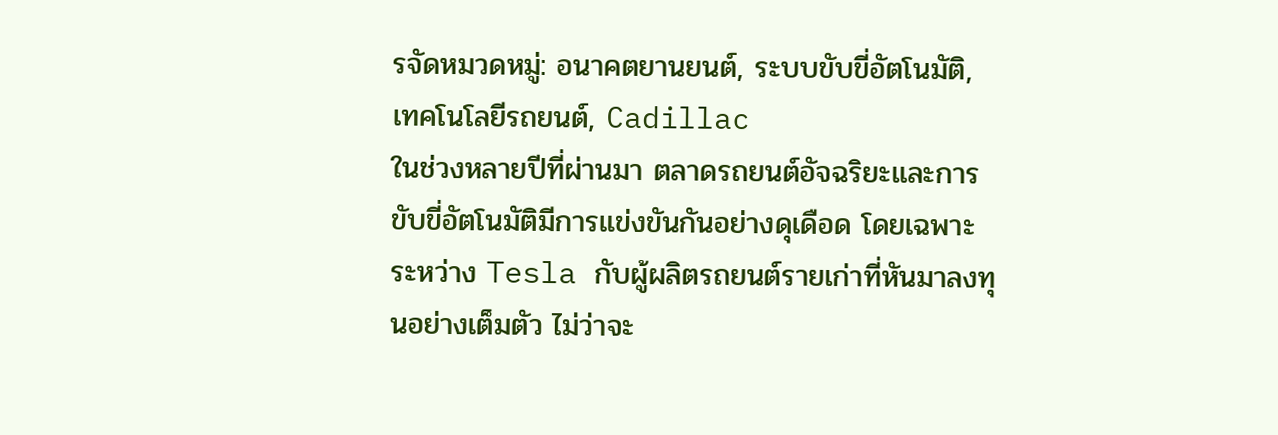รจัดหมวดหมู่: อนาคตยานยนต์, ระบบขับขี่อัตโนมัติ, เทคโนโลยีรถยนต์, Cadillac
ในช่วงหลายปีที่ผ่านมา ตลาดรถยนต์อัจฉริยะและการขับขี่อัตโนมัติมีการแข่งขันกันอย่างดุเดือด โดยเฉพาะระหว่าง Tesla กับผู้ผลิตรถยนต์รายเก่าที่หันมาลงทุนอย่างเต็มตัว ไม่ว่าจะ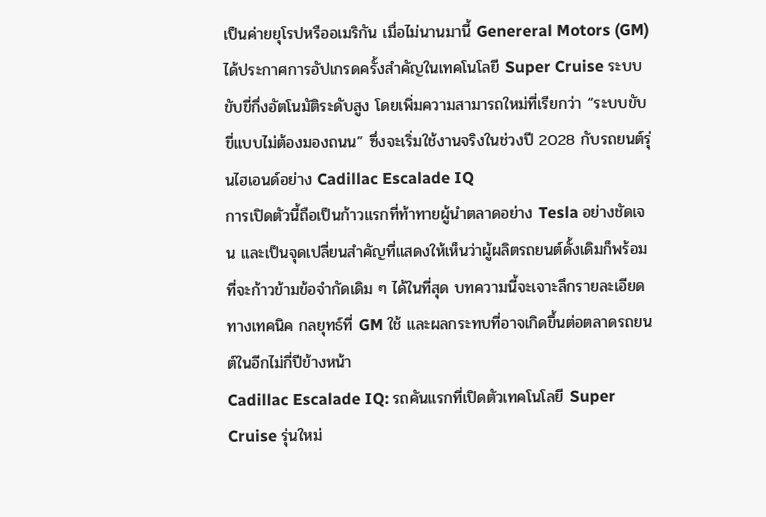เป็นค่ายยุโรปหรืออเมริกัน เมื่อไม่นานมานี้ Genereral Motors (GM) ได้ประกาศการอัปเกรดครั้งสำคัญในเทคโนโลยี Super Cruise ระบบขับขี่กึ่งอัตโนมัติระดับสูง โดยเพิ่มความสามารถใหม่ที่เรียกว่า “ระบบขับขี่แบบไม่ต้องมองถนน” ซึ่งจะเริ่มใช้งานจริงในช่วงปี 2028 กับรถยนต์รุ่นไฮเอนด์อย่าง Cadillac Escalade IQ
การเปิดตัวนี้ถือเป็นก้าวแรกที่ท้าทายผู้นำตลาดอย่าง Tesla อย่างชัดเจน และเป็นจุดเปลี่ยนสำคัญที่แสดงให้เห็นว่าผู้ผลิตรถยนต์ดั้งเดิมก็พร้อมที่จะก้าวข้ามข้อจำกัดเดิม ๆ ได้ในที่สุด บทความนี้จะเจาะลึกรายละเอียดทางเทคนิค กลยุทธ์ที่ GM ใช้ และผลกระทบที่อาจเกิดขึ้นต่อตลาดรถยนต์ในอีกไม่กี่ปีข้างหน้า
Cadillac Escalade IQ: รถคันแรกที่เปิดตัวเทคโนโลยี Super Cruise รุ่นใหม่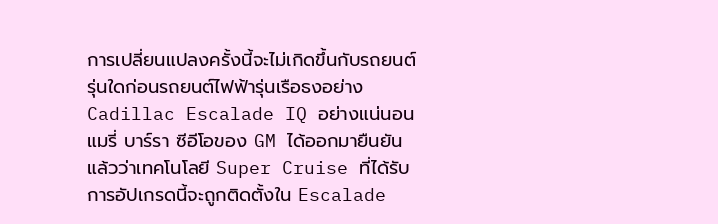การเปลี่ยนแปลงครั้งนี้จะไม่เกิดขึ้นกับรถยนต์รุ่นใดก่อนรถยนต์ไฟฟ้ารุ่นเรือธงอย่าง Cadillac Escalade IQ อย่างแน่นอน แมรี่ บาร์รา ซีอีโอของ GM ได้ออกมายืนยันแล้วว่าเทคโนโลยี Super Cruise ที่ได้รับการอัปเกรดนี้จะถูกติดตั้งใน Escalade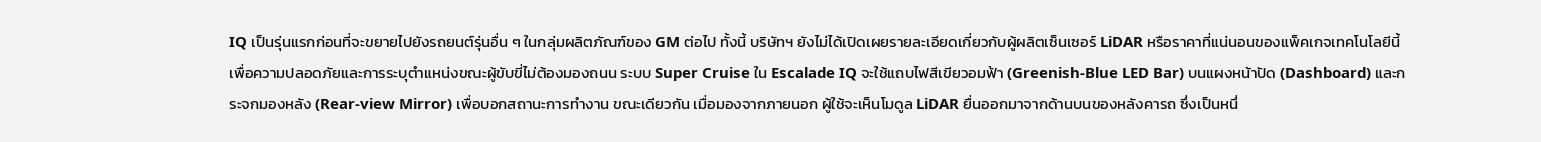IQ เป็นรุ่นแรกก่อนที่จะขยายไปยังรถยนต์รุ่นอื่น ๆ ในกลุ่มผลิตภัณฑ์ของ GM ต่อไป ทั้งนี้ บริษัทฯ ยังไม่ได้เปิดเผยรายละเอียดเกี่ยวกับผู้ผลิตเซ็นเซอร์ LiDAR หรือราคาที่แน่นอนของแพ็คเกจเทคโนโลยีนี้
เพื่อความปลอดภัยและการระบุตำแหน่งขณะผู้ขับขี่ไม่ต้องมองถนน ระบบ Super Cruise ใน Escalade IQ จะใช้แถบไฟสีเขียวอมฟ้า (Greenish-Blue LED Bar) บนแผงหน้าปัด (Dashboard) และกระจกมองหลัง (Rear-view Mirror) เพื่อบอกสถานะการทำงาน ขณะเดียวกัน เมื่อมองจากภายนอก ผู้ใช้จะเห็นโมดูล LiDAR ยื่นออกมาจากด้านบนของหลังคารถ ซึ่งเป็นหนึ่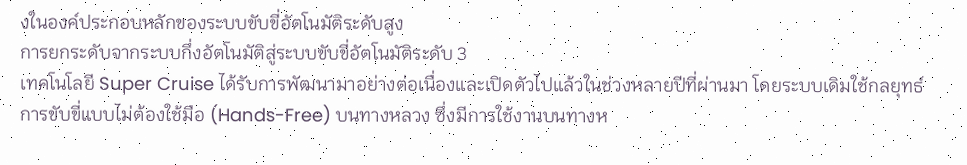งในองค์ประกอบหลักของระบบขับขี่อัตโนมัติระดับสูง
การยกระดับจากระบบกึ่งอัตโนมัติสู่ระบบขับขี่อัตโนมัติระดับ 3
เทคโนโลยี Super Cruise ได้รับการพัฒนามาอย่างต่อเนื่องและเปิดตัวไปแล้วในช่วงหลายปีที่ผ่านมา โดยระบบเดิมใช้กลยุทธ์การขับขี่แบบไม่ต้องใช้มือ (Hands-Free) บนทางหลวง ซึ่งมีการใช้งานบนทางห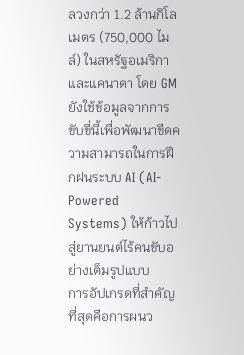ลวงกว่า 1.2 ล้านกิโลเมตร (750,000 ไมล์) ในสหรัฐอเมริกาและแคนาดา โดย GM ยังใช้ข้อมูลจากการขับขี่นี้เพื่อพัฒนาขีดความสามารถในการฝึกฝนระบบ AI (AI-Powered Systems) ให้ก้าวไปสู่ยานยนต์ไร้คนขับอย่างเต็มรูปแบบ
การอัปเกรดที่สำคัญที่สุดคือการผนว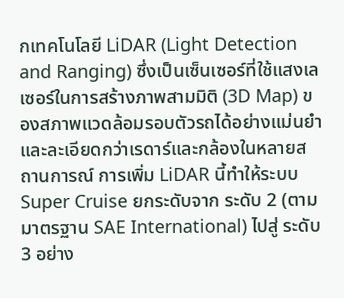กเทคโนโลยี LiDAR (Light Detection and Ranging) ซึ่งเป็นเซ็นเซอร์ที่ใช้แสงเลเซอร์ในการสร้างภาพสามมิติ (3D Map) ของสภาพแวดล้อมรอบตัวรถได้อย่างแม่นยำและละเอียดกว่าเรดาร์และกล้องในหลายสถานการณ์ การเพิ่ม LiDAR นี้ทำให้ระบบ Super Cruise ยกระดับจาก ระดับ 2 (ตามมาตรฐาน SAE International) ไปสู่ ระดับ 3 อย่าง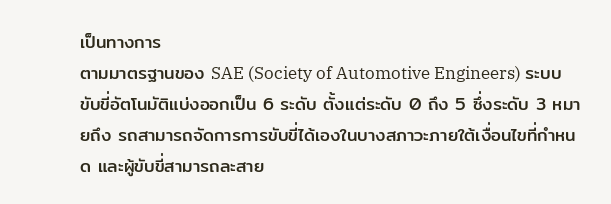เป็นทางการ
ตามมาตรฐานของ SAE (Society of Automotive Engineers) ระบบขับขี่อัตโนมัติแบ่งออกเป็น 6 ระดับ ตั้งแต่ระดับ 0 ถึง 5 ซึ่งระดับ 3 หมายถึง รถสามารถจัดการการขับขี่ได้เองในบางสภาวะภายใต้เงื่อนไขที่กำหนด และผู้ขับขี่สามารถละสาย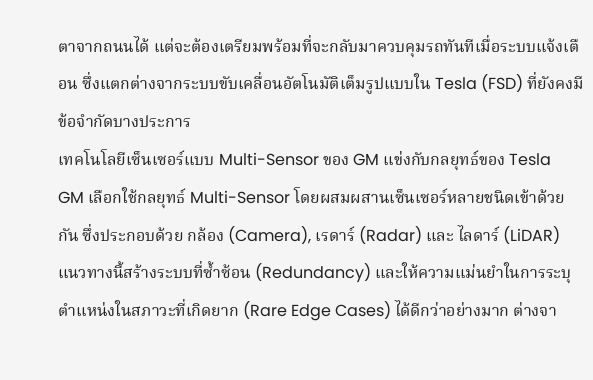ตาจากถนนได้ แต่จะต้องเตรียมพร้อมที่จะกลับมาควบคุมรถทันทีเมื่อระบบแจ้งเตือน ซึ่งแตกต่างจากระบบขับเคลื่อนอัตโนมัติเต็มรูปแบบใน Tesla (FSD) ที่ยังคงมีข้อจำกัดบางประการ
เทคโนโลยีเซ็นเซอร์แบบ Multi-Sensor ของ GM แข่งกับกลยุทธ์ของ Tesla
GM เลือกใช้กลยุทธ์ Multi-Sensor โดยผสมผสานเซ็นเซอร์หลายชนิดเข้าด้วยกัน ซึ่งประกอบด้วย กล้อง (Camera), เรดาร์ (Radar) และ ไลดาร์ (LiDAR) แนวทางนี้สร้างระบบที่ซ้ำซ้อน (Redundancy) และให้ความแม่นยำในการระบุตำแหน่งในสภาวะที่เกิดยาก (Rare Edge Cases) ได้ดีกว่าอย่างมาก ต่างจา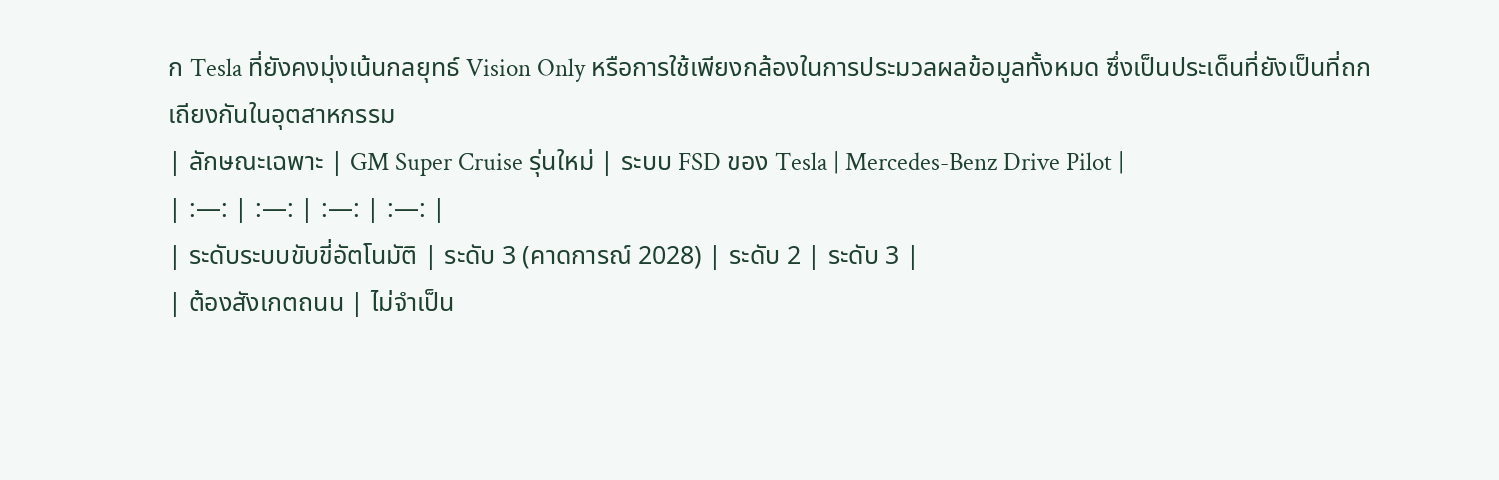ก Tesla ที่ยังคงมุ่งเน้นกลยุทธ์ Vision Only หรือการใช้เพียงกล้องในการประมวลผลข้อมูลทั้งหมด ซึ่งเป็นประเด็นที่ยังเป็นที่ถกเถียงกันในอุตสาหกรรม
| ลักษณะเฉพาะ | GM Super Cruise รุ่นใหม่ | ระบบ FSD ของ Tesla | Mercedes-Benz Drive Pilot |
| :—: | :—: | :—: | :—: |
| ระดับระบบขับขี่อัตโนมัติ | ระดับ 3 (คาดการณ์ 2028) | ระดับ 2 | ระดับ 3 |
| ต้องสังเกตถนน | ไม่จำเป็น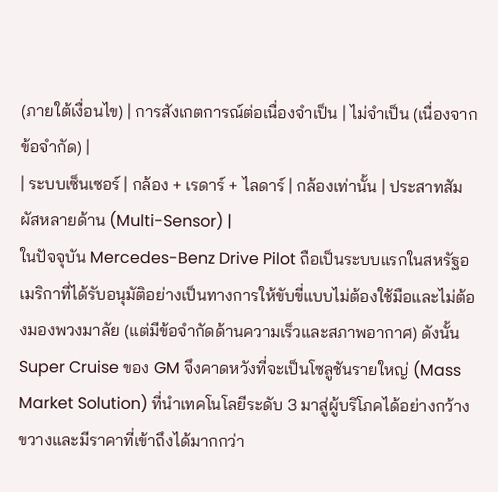(ภายใต้เงื่อนไข) | การสังเกตการณ์ต่อเนื่องจำเป็น | ไม่จำเป็น (เนื่องจากข้อจำกัด) |
| ระบบเซ็นเซอร์ | กล้อง + เรดาร์ + ไลดาร์ | กล้องเท่านั้น | ประสาทสัมผัสหลายด้าน (Multi-Sensor) |
ในปัจจุบัน Mercedes-Benz Drive Pilot ถือเป็นระบบแรกในสหรัฐอเมริกาที่ได้รับอนุมัติอย่างเป็นทางการให้ขับขี่แบบไม่ต้องใช้มือและไม่ต้องมองพวงมาลัย (แต่มีข้อจำกัดด้านความเร็วและสภาพอากาศ) ดังนั้น Super Cruise ของ GM จึงคาดหวังที่จะเป็นโซลูชันรายใหญ่ (Mass Market Solution) ที่นำเทคโนโลยีระดับ 3 มาสู่ผู้บริโภคได้อย่างกว้างขวางและมีราคาที่เข้าถึงได้มากกว่า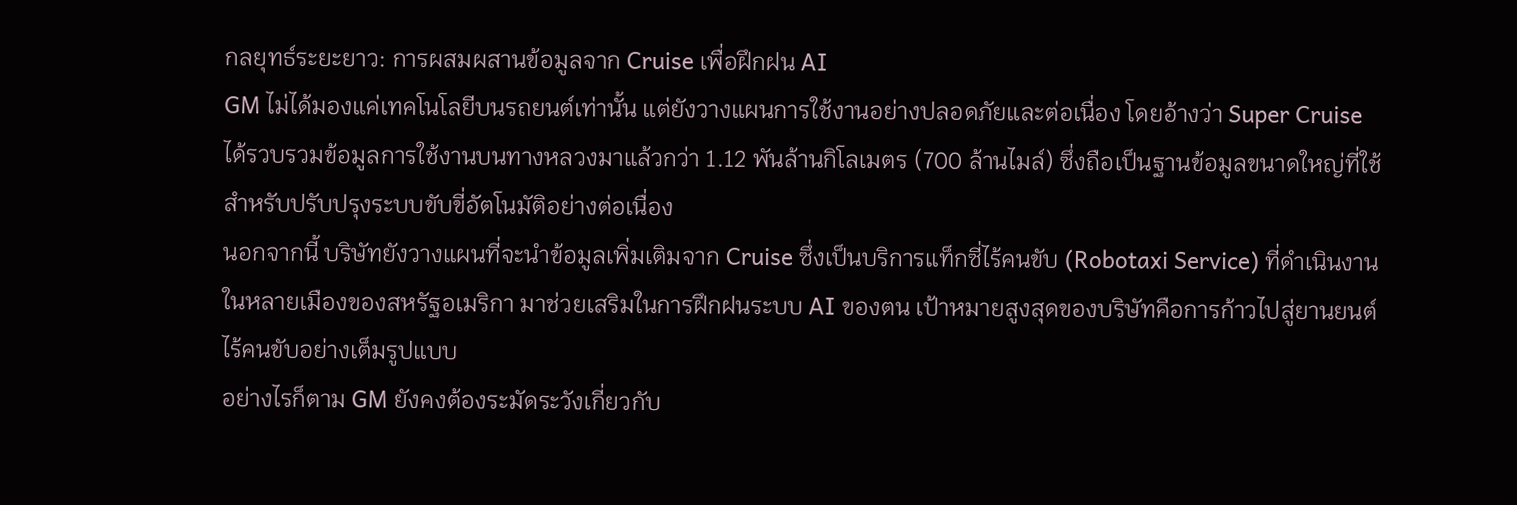กลยุทธ์ระยะยาว: การผสมผสานข้อมูลจาก Cruise เพื่อฝึกฝน AI
GM ไม่ได้มองแค่เทคโนโลยีบนรถยนต์เท่านั้น แต่ยังวางแผนการใช้งานอย่างปลอดภัยและต่อเนื่อง โดยอ้างว่า Super Cruise ได้รวบรวมข้อมูลการใช้งานบนทางหลวงมาแล้วกว่า 1.12 พันล้านกิโลเมตร (700 ล้านไมล์) ซึ่งถือเป็นฐานข้อมูลขนาดใหญ่ที่ใช้สำหรับปรับปรุงระบบขับขี่อัตโนมัติอย่างต่อเนื่อง
นอกจากนี้ บริษัทยังวางแผนที่จะนำข้อมูลเพิ่มเติมจาก Cruise ซึ่งเป็นบริการแท็กซี่ไร้คนขับ (Robotaxi Service) ที่ดำเนินงานในหลายเมืองของสหรัฐอเมริกา มาช่วยเสริมในการฝึกฝนระบบ AI ของตน เป้าหมายสูงสุดของบริษัทคือการก้าวไปสู่ยานยนต์ไร้คนขับอย่างเต็มรูปแบบ
อย่างไรก็ตาม GM ยังคงต้องระมัดระวังเกี่ยวกับ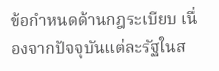ข้อกำหนดด้านกฎระเบียบ เนื่องจากปัจจุบันแต่ละรัฐในส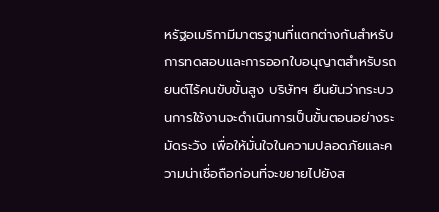หรัฐอเมริกามีมาตรฐานที่แตกต่างกันสำหรับการทดสอบและการออกใบอนุญาตสำหรับรถยนต์ไร้คนขับขั้นสูง บริษัทฯ ยืนยันว่ากระบวนการใช้งานจะดำเนินการเป็นขั้นตอนอย่างระมัดระวัง เพื่อให้มั่นใจในความปลอดภัยและความน่าเชื่อถือก่อนที่จะขยายไปยังส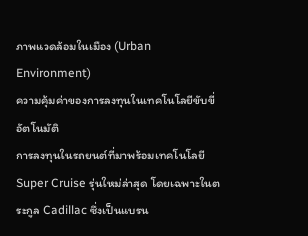ภาพแวดล้อมในเมือง (Urban Environment)
ความคุ้มค่าของการลงทุนในเทคโนโลยีขับขี่อัตโนมัติ
การลงทุนในรถยนต์ที่มาพร้อมเทคโนโลยี Super Cruise รุ่นใหม่ล่าสุด โดยเฉพาะในตระกูล Cadillac ซึ่งเป็นแบรน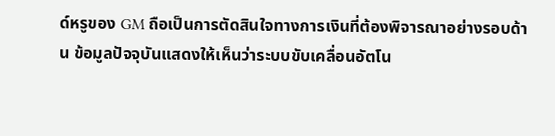ด์หรูของ GM ถือเป็นการตัดสินใจทางการเงินที่ต้องพิจารณาอย่างรอบด้าน ข้อมูลปัจจุบันแสดงให้เห็นว่าระบบขับเคลื่อนอัตโน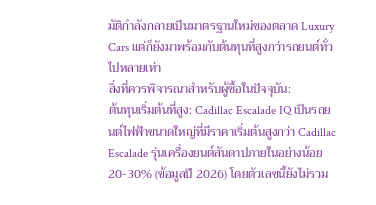มัติกำลังกลายเป็นมาตรฐานใหม่ของตลาด Luxury Cars แต่ก็ยังมาพร้อมกับต้นทุนที่สูงกว่ารถยนต์ทั่วไปหลายเท่า
สิ่งที่ควรพิจารณาสำหรับผู้ซื้อในปัจจุบัน:
ต้นทุนเริ่มต้นที่สูง: Cadillac Escalade IQ เป็นรถยนต์ไฟฟ้าขนาดใหญ่ที่มีราคาเริ่มต้นสูงกว่า Cadillac Escalade รุ่นเครื่องยนต์สันดาปภายในอย่างน้อย 20-30% (ข้อมูลปี 2026) โดยตัวเลขนี้ยังไม่รวม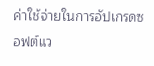ค่าใช้จ่ายในการอัปเกรดซอฟต์แว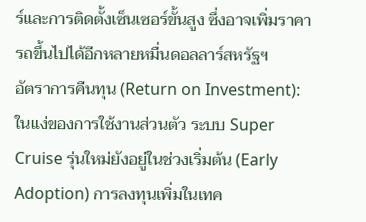ร์และการติดตั้งเซ็นเซอร์ขั้นสูง ซึ่งอาจเพิ่มราคารถขึ้นไปได้อีกหลายหมื่นดอลลาร์สหรัฐฯ
อัตราการคืนทุน (Return on Investment): ในแง่ของการใช้งานส่วนตัว ระบบ Super Cruise รุ่นใหม่ยังอยู่ในช่วงเริ่มต้น (Early Adoption) การลงทุนเพิ่มในเทค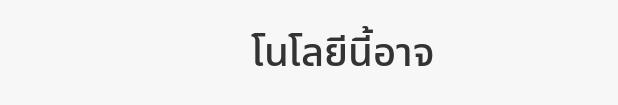โนโลยีนี้อาจ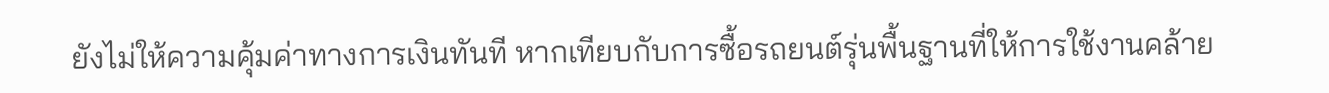ยังไม่ให้ความคุ้มค่าทางการเงินทันที หากเทียบกับการซื้อรถยนต์รุ่นพื้นฐานที่ให้การใช้งานคล้าย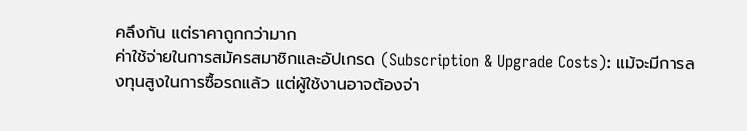คลึงกัน แต่ราคาถูกกว่ามาก
ค่าใช้จ่ายในการสมัครสมาชิกและอัปเกรด (Subscription & Upgrade Costs): แม้จะมีการลงทุนสูงในการซื้อรถแล้ว แต่ผู้ใช้งานอาจต้องจ่า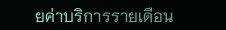ยค่าบริการรายเดือน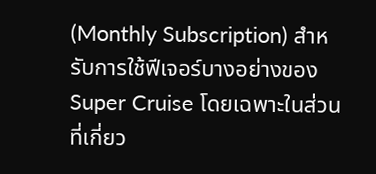(Monthly Subscription) สำหรับการใช้ฟีเจอร์บางอย่างของ Super Cruise โดยเฉพาะในส่วนที่เกี่ยว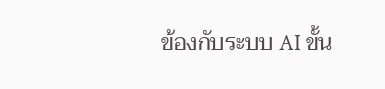ข้องกับระบบ AI ขั้น